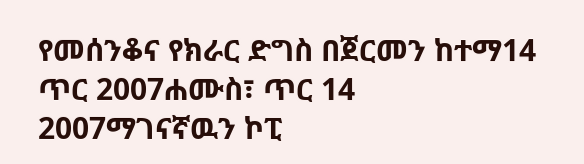የመሰንቆና የክራር ድግስ በጀርመን ከተማ14 ጥር 2007ሐሙስ፣ ጥር 14 2007ማገናኛዉን ኮፒ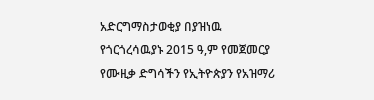አድርግማስታወቂያ በያዝነዉ የጎርጎረሳዉያኑ 2015 ዓ,ም የመጀመርያ የሙዚቃ ድግሳችን የኢትዮጵያን የአዝማሪ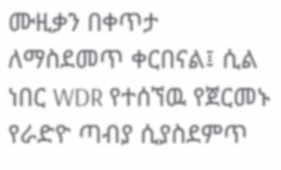ሙዚቃን በቀጥታ ለማስደመጥ ቀርበናል፤ ሲል ነበር WDR የተሰኘዉ የጀርመኑ የራድዮ ጣብያ ሲያስደምጥ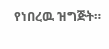የነበረዉ ዝግጅት።